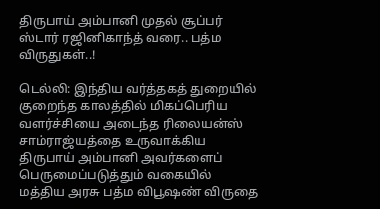திருபாய் அம்பானி முதல் சூப்பர் ஸ்டார் ரஜினிகாந்த் வரை.. பத்ம விருதுகள்..!

டெல்லி: இந்திய வர்த்தகத் துறையில் குறைந்த காலத்தில் மிகப்பெரிய வளர்ச்சியை அடைந்த ரிலையன்ஸ் சாம்ராஜ்யத்தை உருவாக்கிய திருபாய் அம்பானி அவர்களைப் பெருமைப்படுத்தும் வகையில் மத்திய அரசு பத்ம விபூஷண் விருதை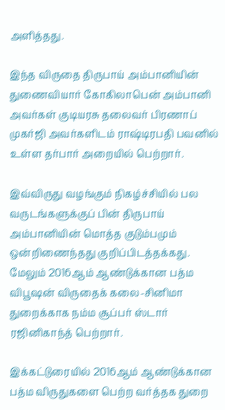அளித்தது.

இந்த விருதை திருபாய் அம்பானியின் துணைவியார் கோகிலாபென் அம்பானி அவர்கள் குடியரசு தலைவர் பிரணாப் முகர்ஜி அவர்களிடம் ராஷ்டிரபதி பவனில் உள்ள தர்பார் அறையில் பெற்றார்.

இவ்விருது வழங்கும் நிகழ்ச்சியில் பல வருடங்களுக்குப் பின் திருபாய் அம்பானியின் மொத்த குடும்பமும் ஒன்றிணைந்தது குறிப்பிடத்தக்கது. மேலும் 2016ஆம் ஆண்டுக்கான பத்ம விபூஷன் விருதைக் கலை-சினிமா துறைக்காக நம்ம சூப்பர் ஸ்டார் ரஜினிகாந்த் பெற்றார்.

இக்கட்டுரையில் 2016ஆம் ஆண்டுக்கான பத்ம விருதுகளை பெற்ற வர்த்தக துறை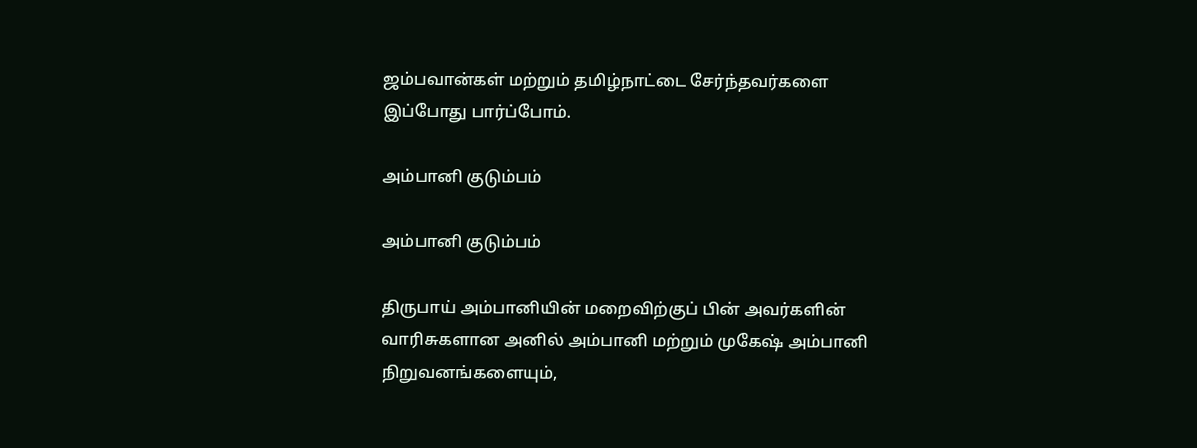ஜம்பவான்கள் மற்றும் தமிழ்நாட்டை சேர்ந்தவர்களை இப்போது பார்ப்போம்.

அம்பானி குடும்பம்

அம்பானி குடும்பம்

திருபாய் அம்பானியின் மறைவிற்குப் பின் அவர்களின் வாரிசுகளான அனில் அம்பானி மற்றும் முகேஷ் அம்பானி நிறுவனங்களையும்,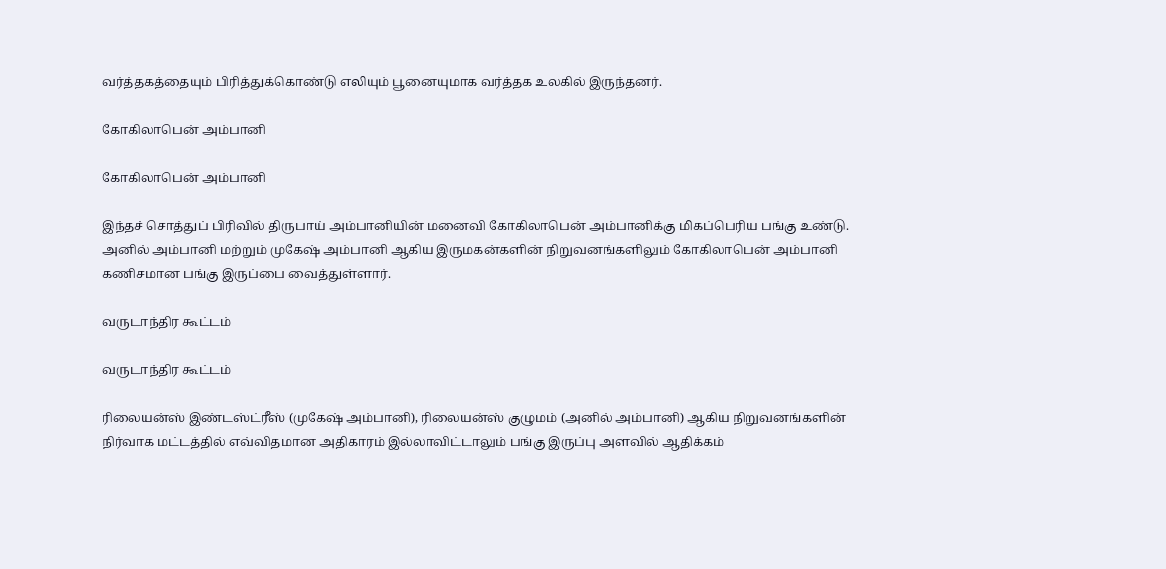வர்த்தகத்தையும் பிரித்துக்கொண்டு எலியும் பூனையுமாக வர்த்தக உலகில் இருந்தனர்.

கோகிலாபென் அம்பானி

கோகிலாபென் அம்பானி

இந்தச் சொத்துப் பிரிவில் திருபாய் அம்பானியின் மனைவி கோகிலாபென் அம்பானிக்கு மிகப்பெரிய பங்கு உண்டு. அனில் அம்பானி மற்றும் முகேஷ் அம்பானி ஆகிய இருமகன்களின் நிறுவனங்களிலும் கோகிலாபென் அம்பானி கணிசமான பங்கு இருப்பை வைத்துள்ளார்.

வருடாந்திர கூட்டம்

வருடாந்திர கூட்டம்

ரிலையன்ஸ் இண்டஸ்ட்ரீஸ் (முகேஷ் அம்பானி), ரிலையன்ஸ் குழுமம் (அனில் அம்பானி) ஆகிய நிறுவனங்களின் நிர்வாக மட்டத்தில் எவ்விதமான அதிகாரம் இல்லாவிட்டாலும் பங்கு இருப்பு அளவில் ஆதிக்கம்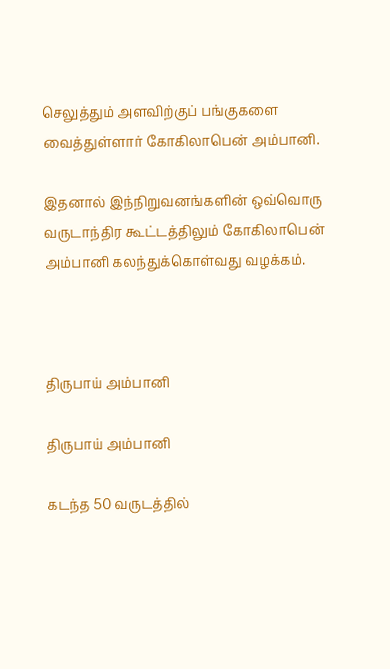செலுத்தும் அளவிற்குப் பங்குகளை வைத்துள்ளார் கோகிலாபென் அம்பானி.

இதனால் இந்நிறுவனங்களின் ஒவ்வொரு வருடாந்திர கூட்டத்திலும் கோகிலாபென் அம்பானி கலந்துக்கொள்வது வழக்கம்.



திருபாய் அம்பானி

திருபாய் அம்பானி

கடந்த 50 வருடத்தில்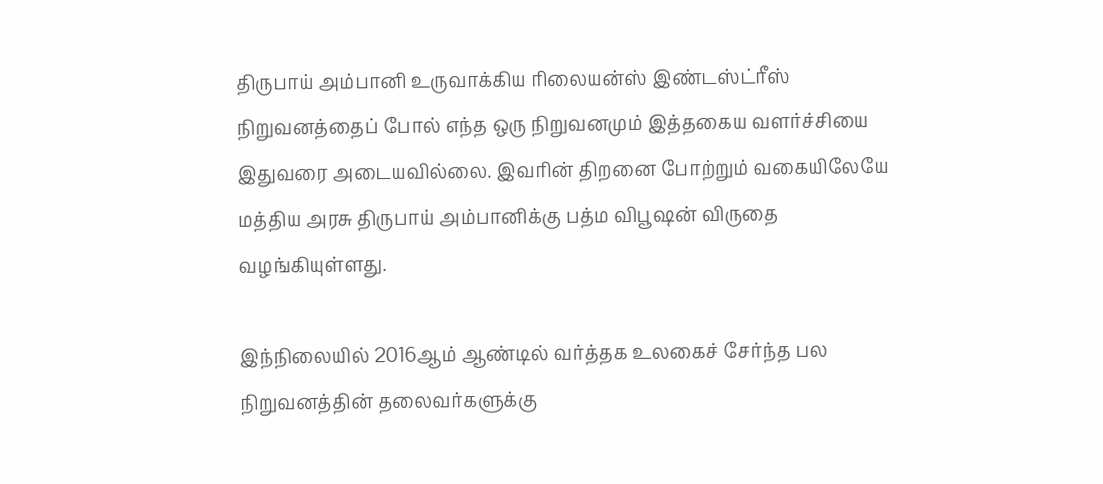திருபாய் அம்பானி உருவாக்கிய ரிலையன்ஸ் இண்டஸ்ட்ரீஸ் நிறுவனத்தைப் போல் எந்த ஒரு நிறுவனமும் இத்தகைய வளர்ச்சியை இதுவரை அடையவில்லை. இவரின் திறனை போற்றும் வகையிலேயே மத்திய அரசு திருபாய் அம்பானிக்கு பத்ம விபூஷன் விருதை வழங்கியுள்ளது.

இந்நிலையில் 2016ஆம் ஆண்டில் வர்த்தக உலகைச் சேர்ந்த பல நிறுவனத்தின் தலைவர்களுக்கு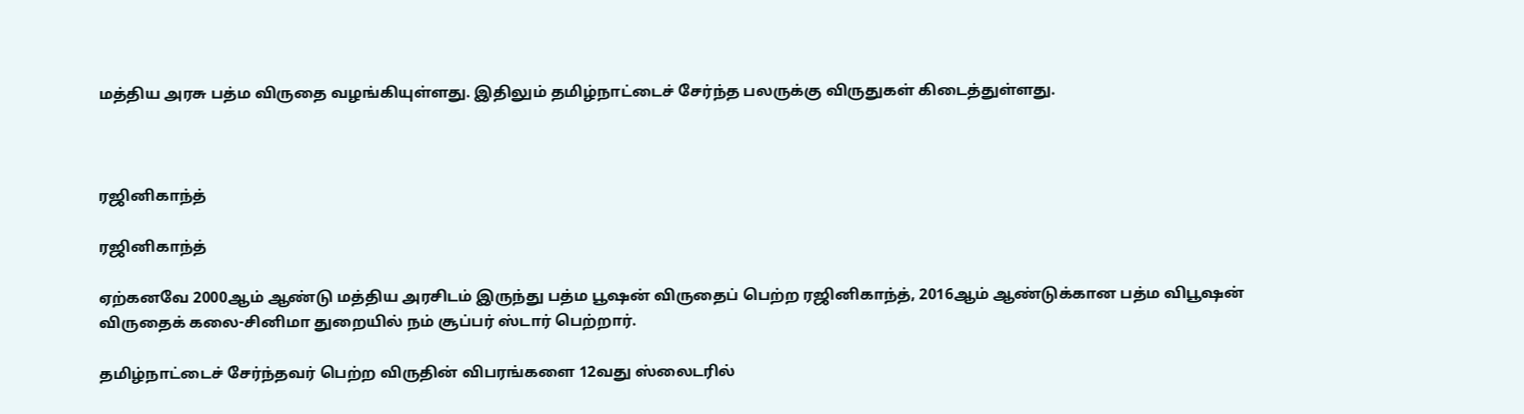மத்திய அரசு பத்ம விருதை வழங்கியுள்ளது. இதிலும் தமிழ்நாட்டைச் சேர்ந்த பலருக்கு விருதுகள் கிடைத்துள்ளது.



ரஜினிகாந்த்

ரஜினிகாந்த்

ஏற்கனவே 2000ஆம் ஆண்டு மத்திய அரசிடம் இருந்து பத்ம பூஷன் விருதைப் பெற்ற ரஜினிகாந்த், 2016ஆம் ஆண்டுக்கான பத்ம விபூஷன் விருதைக் கலை-சினிமா துறையில் நம் சூப்பர் ஸ்டார் பெற்றார்.

தமிழ்நாட்டைச் சேர்ந்தவர் பெற்ற விருதின் விபரங்களை 12வது ஸ்லைடரில்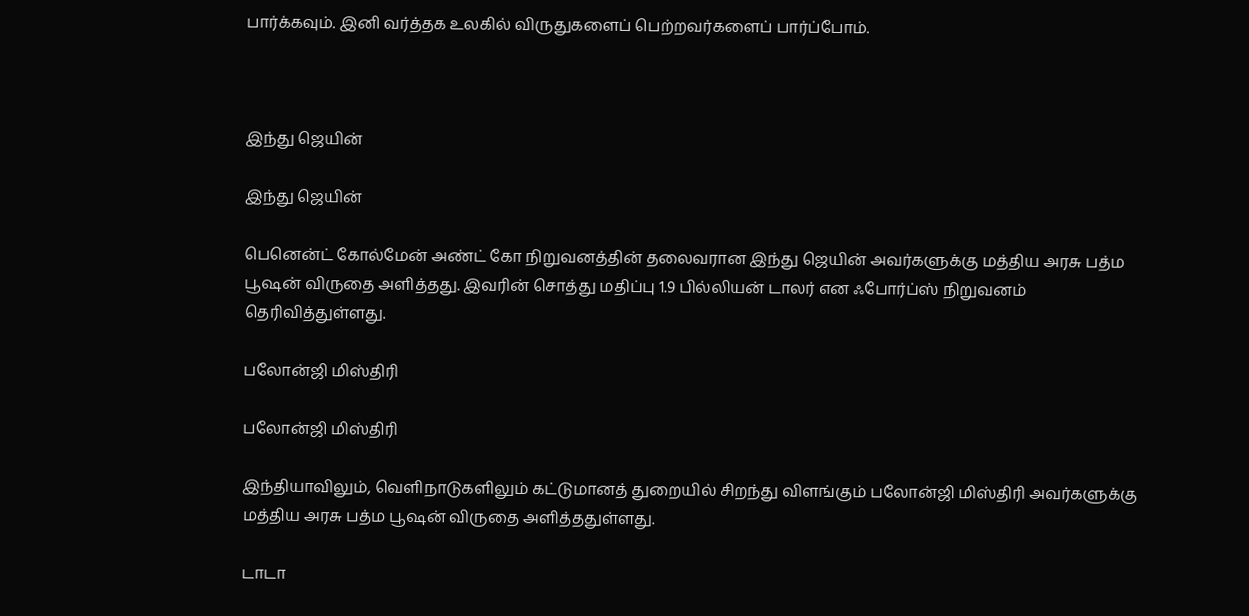பார்க்கவும். இனி வர்த்தக உலகில் விருதுகளைப் பெற்றவர்களைப் பார்ப்போம்.



இந்து ஜெயின்

இந்து ஜெயின்

பெனென்ட் கோல்மேன் அண்ட் கோ நிறுவனத்தின் தலைவரான இந்து ஜெயின் அவர்களுக்கு மத்திய அரசு பத்ம பூஷன் விருதை அளித்தது. இவரின் சொத்து மதிப்பு 1.9 பில்லியன் டாலர் என ஃபோர்ப்ஸ் நிறுவனம் தெரிவித்துள்ளது.

பலோன்ஜி மிஸ்திரி

பலோன்ஜி மிஸ்திரி

இந்தியாவிலும், வெளிநாடுகளிலும் கட்டுமானத் துறையில் சிறந்து விளங்கும் பலோன்ஜி மிஸ்திரி அவர்களுக்கு மத்திய அரசு பத்ம பூஷன் விருதை அளித்ததுள்ளது.

டாடா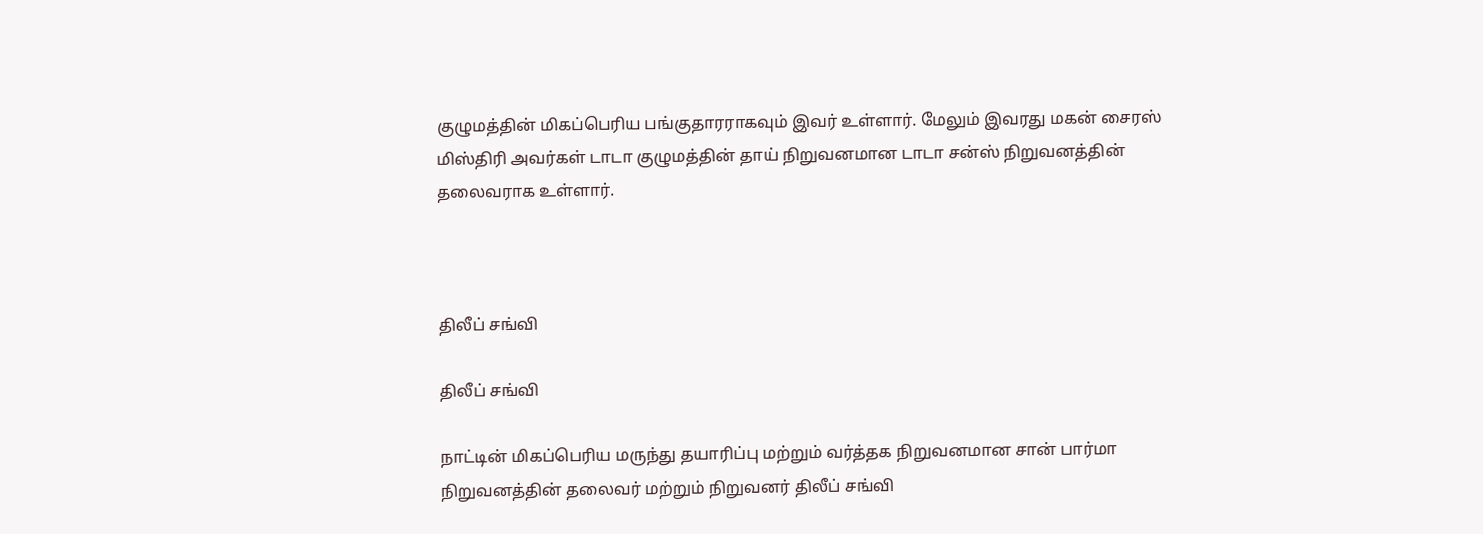குழுமத்தின் மிகப்பெரிய பங்குதாரராகவும் இவர் உள்ளார். மேலும் இவரது மகன் சைரஸ் மிஸ்திரி அவர்கள் டாடா குழுமத்தின் தாய் நிறுவனமான டாடா சன்ஸ் நிறுவனத்தின் தலைவராக உள்ளார்.



திலீப் சங்வி

திலீப் சங்வி

நாட்டின் மிகப்பெரிய மருந்து தயாரிப்பு மற்றும் வர்த்தக நிறுவனமான சான் பார்மா நிறுவனத்தின் தலைவர் மற்றும் நிறுவனர் திலீப் சங்வி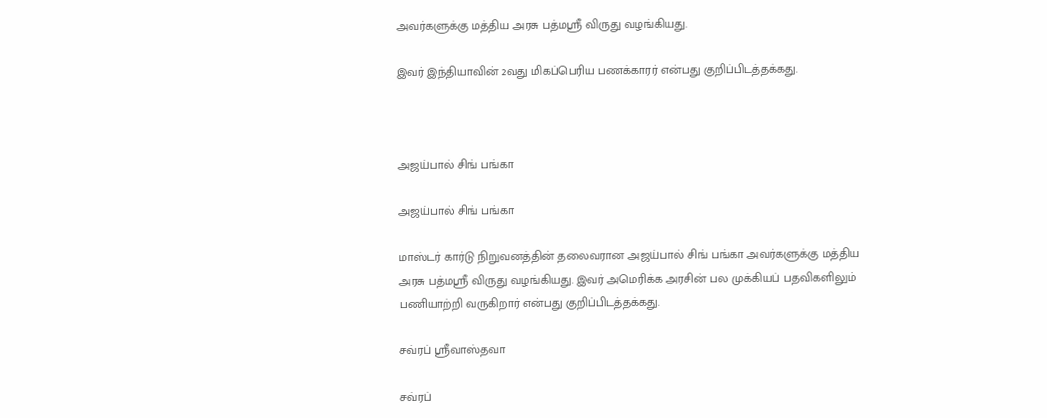அவர்களுக்கு மத்திய அரசு பத்மஸ்ரீ விருது வழங்கியது.

இவர் இந்தியாவின் 2வது மிகப்பெரிய பணக்காரர் என்பது குறிப்பிடத்தக்கது.



அஜய்பால் சிங் பங்கா

அஜய்பால் சிங் பங்கா

மாஸ்டர் கார்டு நிறுவனத்தின் தலைவரான அஜய்பால் சிங் பங்கா அவர்களுக்கு மத்திய அரசு பத்மஸ்ரீ விருது வழங்கியது. இவர் அமெரிக்க அரசின் பல முக்கியப் பதவிகளிலும் பணியாற்றி வருகிறார் என்பது குறிப்பிடத்தக்கது.

சவ்ரப் ஸ்ரீவாஸ்தவா

சவ்ரப்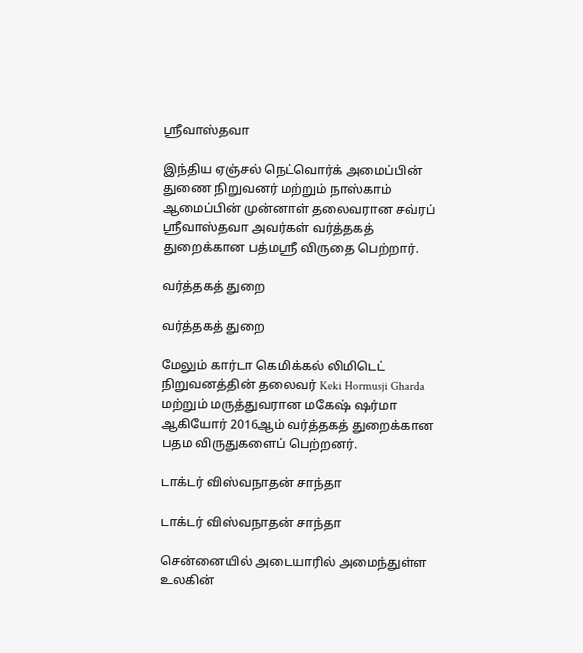ஸ்ரீவாஸ்தவா

இந்திய ஏஞ்சல் நெட்வொர்க் அமைப்பின் துணை நிறுவனர் மற்றும் நாஸ்காம் ஆமைப்பின் முன்னாள் தலைவரான சவ்ரப் ஸ்ரீவாஸ்தவா அவர்கள் வர்த்தகத் துறைக்கான பத்மஸ்ரீ விருதை பெற்றார்.

வர்த்தகத் துறை

வர்த்தகத் துறை

மேலும் கார்டா கெமிக்கல் லிமிடெட் நிறுவனத்தின் தலைவர் Keki Hormusji Gharda மற்றும் மருத்துவரான மகேஷ் ஷர்மா ஆகியோர் 2016ஆம் வர்த்தகத் துறைக்கான பதம விருதுகளைப் பெற்றனர்.

டாக்டர் விஸ்வநாதன் சாந்தா

டாக்டர் விஸ்வநாதன் சாந்தா

சென்னையில் அடையாரில் அமைந்துள்ள உலகின்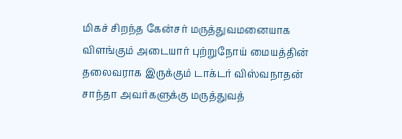மிகச் சிறந்த கேன்சர் மருத்துவமனையாக விளங்கும் அடையார் புற்றுநோய் மையத்தின் தலைவராக இருக்கும் டாக்டர் விஸ்வநாதன் சாந்தா அவர்களுக்கு மருத்துவத்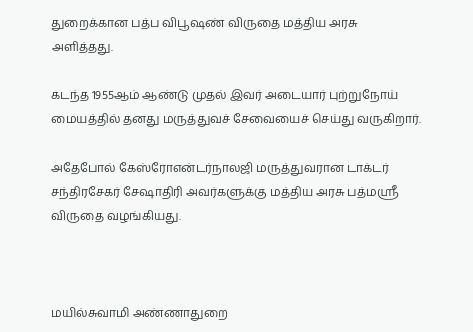துறைக்கான பத்ப விபூஷண் விருதை மத்திய அரசு அளித்தது.

கடந்த 1955ஆம் ஆண்டு முதல் இவர் அடையார் புற்றுநோய் மையத்தில் தனது மருத்துவச் சேவையைச் செய்து வருகிறார்.

அதேபோல் கேஸ்ரோஎன்டர்நாலஜி மருத்துவரான டாக்டர் சந்திரசேகர் சேஷாதிரி அவர்களுக்கு மத்திய அரசு பத்மஸ்ரீ விருதை வழங்கியது.



மயில்சுவாமி அண்ணாதுறை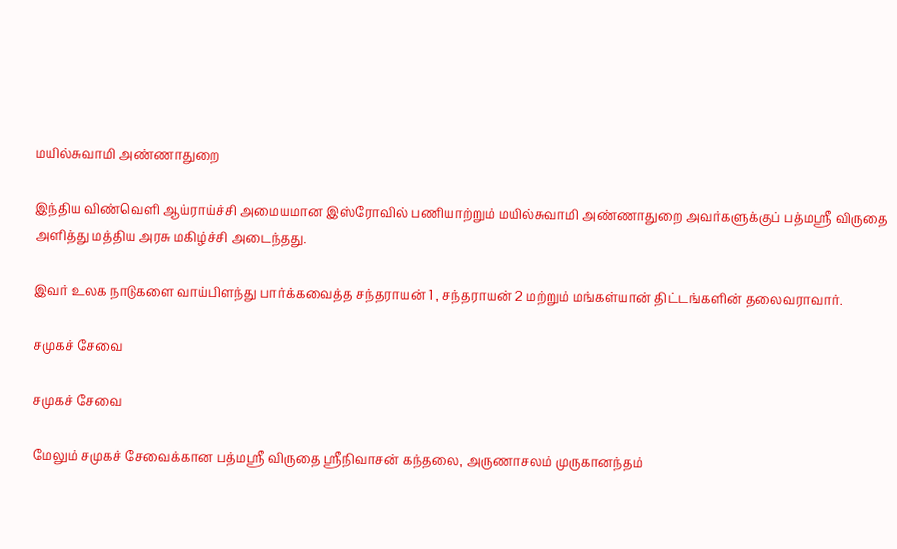மயில்சுவாமி அண்ணாதுறை

இந்திய விண்வெளி ஆய்ராய்ச்சி அமையமான இஸ்ரோவில் பணியாற்றும் மயில்சுவாமி அண்ணாதுறை அவர்களுக்குப் பத்மஸ்ரீ விருதை அளித்து மத்திய அரசு மகிழ்ச்சி அடைந்தது.

இவர் உலக நாடுகளை வாய்பிளந்து பார்க்கவைத்த சந்தராயன் 1 , சந்தராயன் 2 மற்றும் மங்கள்யான் திட்டங்களின் தலைவராவார்.

சமுகச் சேவை

சமுகச் சேவை

மேலும் சமுகச் சேவைக்கான பத்மஸ்ரீ விருதை ஸ்ரீநிவாசன் கந்தலை, அருணாசலம் முருகானந்தம்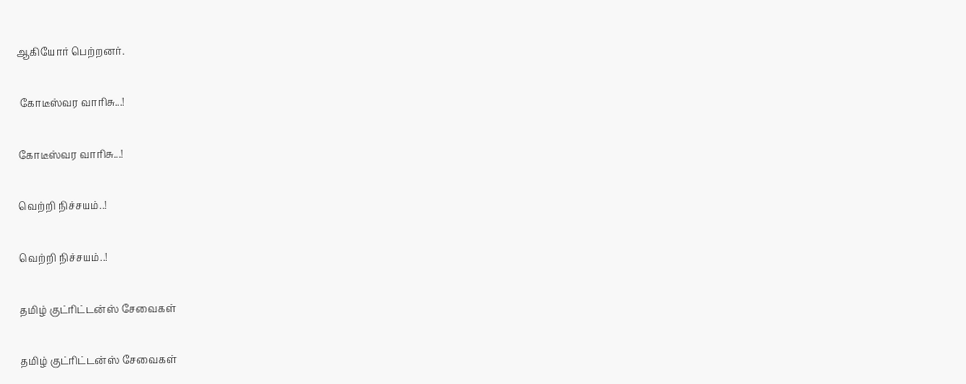ஆகியோர் பெற்றனர்.

 கோடீஸ்வர வாரிசு...!

கோடீஸ்வர வாரிசு...!

வெற்றி நிச்சயம்..!

வெற்றி நிச்சயம்..!

தமிழ் குட்ரிட்டன்ஸ் சேவைகள்

தமிழ் குட்ரிட்டன்ஸ் சேவைகள்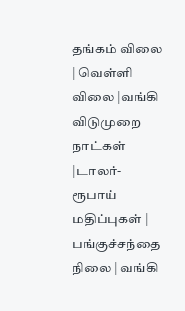தங்கம் விலை | வெள்ளி விலை |வங்கி விடுமுறை நாட்கள் |டாலர்-ரூபாய் மதிப்புகள் | பங்குச்சந்தை நிலை | வங்கி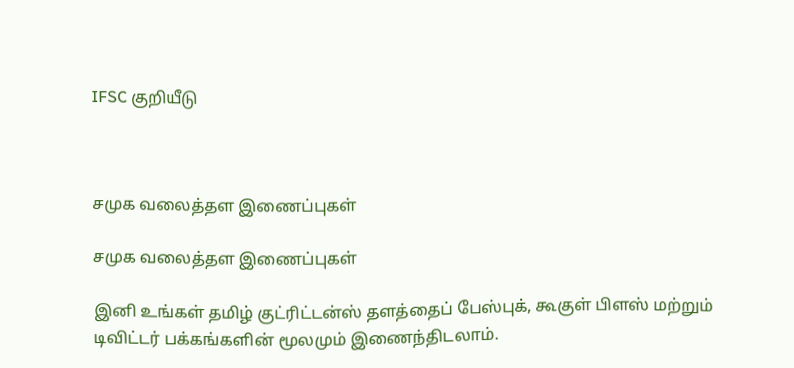IFSC குறியீடு



சமுக வலைத்தள இணைப்புகள்

சமுக வலைத்தள இணைப்புகள்

இனி உங்கள் தமிழ் குட்ரிட்டன்ஸ் தளத்தைப் பேஸ்புக், கூகுள் பிளஸ் மற்றும் டிவிட்டர் பக்கங்களின் மூலமும் இணைந்திடலாம்.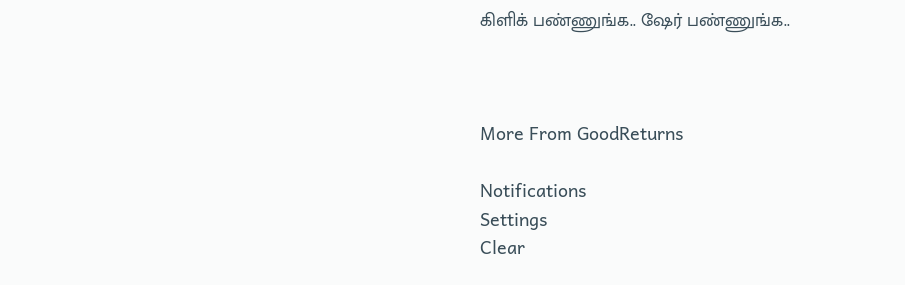கிளிக் பண்ணுங்க.. ஷேர் பண்ணுங்க..



More From GoodReturns

Notifications
Settings
Clear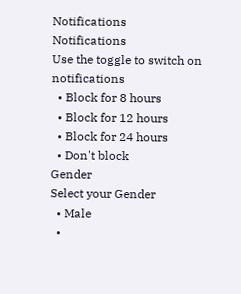Notifications
Notifications
Use the toggle to switch on notifications
  • Block for 8 hours
  • Block for 12 hours
  • Block for 24 hours
  • Don't block
Gender
Select your Gender
  • Male
  •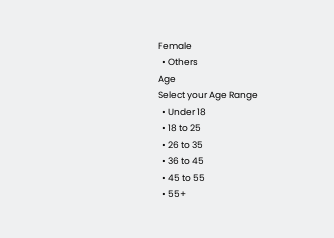Female
  • Others
Age
Select your Age Range
  • Under 18
  • 18 to 25
  • 26 to 35
  • 36 to 45
  • 45 to 55
  • 55+